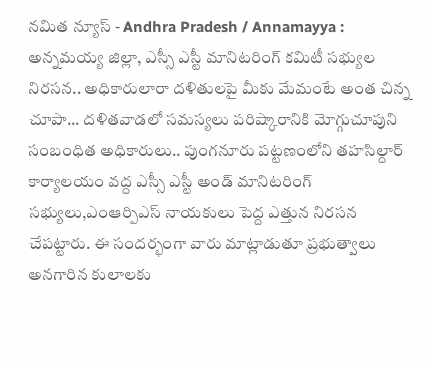నమిత న్యూస్ - Andhra Pradesh / Annamayya : అన్నమయ్య జిల్లా, ఎస్సీ ఎస్టీ మానిటరింగ్ కమిటీ సభ్యుల నిరసన.. అధికారులారా దళితులపై మీకు మేమంటే అంత చిన్న చూపా... దళితవాడలో సమస్యలు పరిష్కారానికి మోగ్గుచూపుని సంబంధిత అధికారులు.. పుంగనూరు పట్టణంలోని తహసిల్దార్ కార్యాలయం వద్ద ఎస్సీ ఎస్టీ అండ్ మానిటరింగ్ సభ్యులు,ఎంఆర్పిఎస్ నాయకులు పెద్ద ఎత్తున నిరసన చేపట్టారు. ఈ సందర్భంగా వారు మాట్లాడుతూ ప్రభుత్వాలు అనగారిన కులాలకు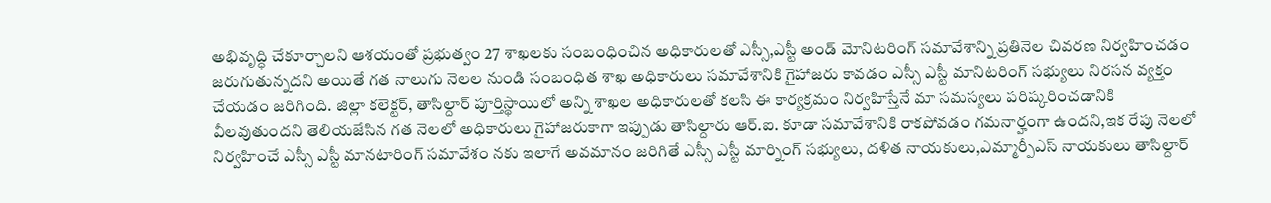అభివృద్ధి చేకూర్చాలని ఆశయంతో ప్రభుత్వం 27 శాఖలకు సంబంధించిన అధికారులతో ఎస్సీ,ఎస్టీ అండ్ మోనిటరింగ్ సమావేశాన్ని ప్రతినెల చివరణ నిర్వహించడం జరుగుతున్నదని అయితే గత నాలుగు నెలల నుండి సంబంధిత శాఖ అధికారులు సమావేశానికి గైహాజరు కావడం ఎస్సీ ఎస్టీ మానిటరింగ్ సభ్యులు నిరసన వ్యక్తం చేయడం జరిగింది. జిల్లా కలెక్టర్, తాసిల్దార్ పూర్తిస్థాయిలో అన్ని శాఖల అధికారులతో కలసి ఈ కార్యక్రమం నిర్వహిస్తేనే మా సమస్యలు పరిష్కరించడానికి వీలవుతుందని తెలియజేసిన గత నెలలో అధికారులు గైహాజరుకాగా ఇప్పుడు తాసిల్దారు ఆర్.ఐ. కూడా సమావేశానికి రాకపోవడం గమనార్హంగా ఉందని,ఇక రేపు నెలలో నిర్వహించే ఎస్సీ ఎస్టీ మానటారింగ్ సమావేశం నకు ఇలాగే అవమానం జరిగితే ఎస్సీ ఎస్టీ మార్నింగ్ సభ్యులు, దళిత నాయకులు,ఎమ్మార్పీఎస్ నాయకులు తాసిల్దార్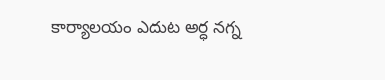కార్యాలయం ఎదుట అర్ధ నగ్న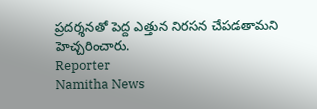ప్రదర్శనతో పెద్ద ఎత్తున నిరసన చేపడతామని హెచ్చరించారు.
Reporter
Namitha News